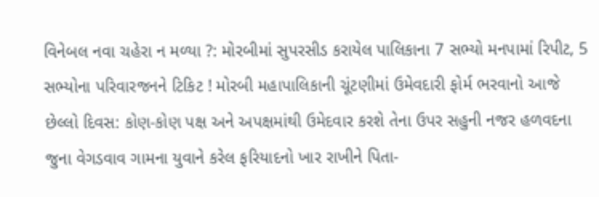વિનેબલ નવા ચહેરા ન મળ્યા ?: મોરબીમાં સુપરસીડ કરાયેલ પાલિકાના 7 સભ્યો મનપામાં રિપીટ, 5 સભ્યોના પરિવારજનને ટિકિટ ! મોરબી મહાપાલિકાની ચૂંટણીમાં ઉમેવદારી ફોર્મ ભરવાનો આજે છેલ્લો દિવસ: કોણ-કોણ પક્ષ અને અપક્ષમાંથી ઉમેદવાર કરશે તેના ઉપર સહુની નજર હળવદના જુના વેગડવાવ ગામના યુવાને કરેલ ફરિયાદનો ખાર રાખીને પિતા-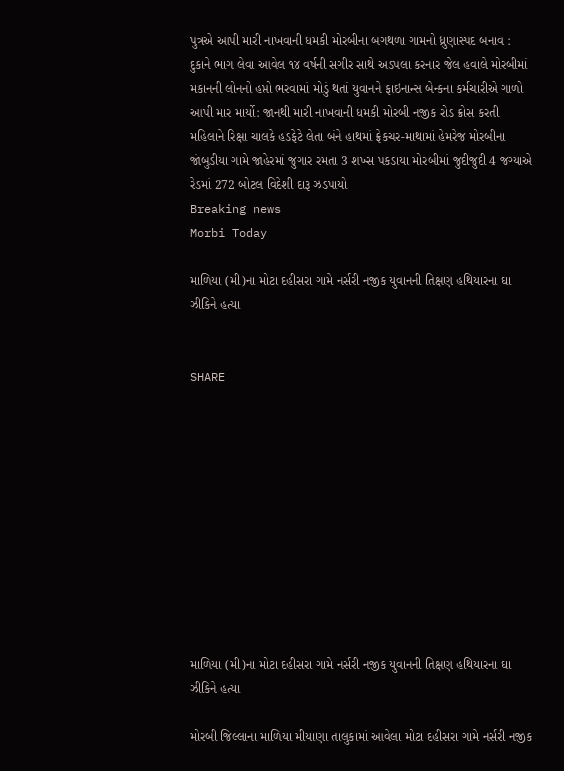પુત્રએ આપી મારી નાખવાની ધમકી મોરબીના બગથળા ગામનો ધ્રુણાસ્પદ બનાવ : દુકાને ભાગ લેવા આવેલ ૧૪ વર્ષની સગીર સાથે અડપલા કરનાર જેલ હવાલે મોરબીમાં મકાનની લોનનો હપ્તો ભરવામાં મોડું થતાં યુવાનને ફાઇનાન્સ બેન્કના કર્મચારીએ ગાળો આપી માર માર્યો: જાનથી મારી નાખવાની ધમકી મોરબી નજીક રોડ ક્રોસ કરતી મહિલાને રિક્ષા ચાલકે હડફેટે લેતા બંને હાથમાં ફ્રેકચર-માથામાં હેમરેજ મોરબીના જાંબુડીયા ગામે જાહેરમાં જુગાર રમતા 3 શખ્સ પકડાયા મોરબીમાં જુદીજુદી 4 જગ્યાએ રેડમાં 272 બોટલ વિદેશી દારૂ ઝડપાયો
Breaking news
Morbi Today

માળિયા (મી)ના મોટા દહીસરા ગામે નર્સરી નજીક યુવાનની તિક્ષણ હથિયારના ઘા ઝીકિને હત્યા


SHARE











માળિયા (મી)ના મોટા દહીસરા ગામે નર્સરી નજીક યુવાનની તિક્ષણ હથિયારના ઘા ઝીકિને હત્યા

મોરબી જિલ્લાના માળિયા મીયાણા તાલુકામાં આવેલા મોટા દહીસરા ગામે નર્સરી નજીક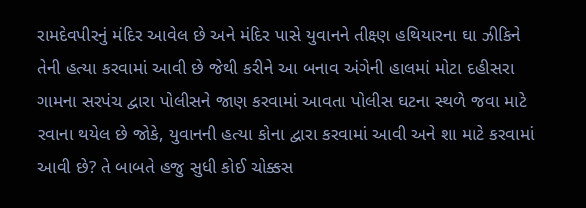રામદેવપીરનું મંદિર આવેલ છે અને મંદિર પાસે યુવાનને તીક્ષ્ણ હથિયારના ઘા ઝીકિને તેની હત્યા કરવામાં આવી છે જેથી કરીને આ બનાવ અંગેની હાલમાં મોટા દહીસરા ગામના સરપંચ દ્વારા પોલીસને જાણ કરવામાં આવતા પોલીસ ઘટના સ્થળે જવા માટે રવાના થયેલ છે જોકે, યુવાનની હત્યા કોના દ્વારા કરવામાં આવી અને શા માટે કરવામાં આવી છે? તે બાબતે હજુ સુધી કોઈ ચોક્કસ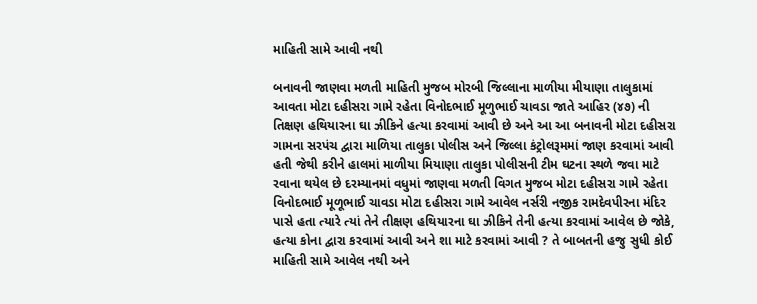માહિતી સામે આવી નથી

બનાવની જાણવા મળતી માહિતી મુજબ મોરબી જિલ્લાના માળીયા મીયાણા તાલુકામાં આવતા મોટા દહીસરા ગામે રહેતા વિનોદભાઈ મૂળુભાઈ ચાવડા જાતે આહિર (૪૭) ની તિક્ષણ હથિયારના ઘા ઝીકિને હત્યા કરવામાં આવી છે અને આ આ બનાવની મોટા દહીસરા ગામના સરપંચ દ્વારા માળિયા તાલુકા પોલીસ અને જિલ્લા કંટ્રોલરૂમમાં જાણ કરવામાં આવી હતી જેથી કરીને હાલમાં માળીયા મિયાણા તાલુકા પોલીસની ટીમ ઘટના સ્થળે જવા માટે રવાના થયેલ છે દરમ્યાનમાં વધુમાં જાણવા મળતી વિગત મુજબ મોટા દહીસરા ગામે રહેતા વિનોદભાઈ મૂળૂભાઈ ચાવડા મોટા દહીસરા ગામે આવેલ નર્સરી નજીક રામદેવપીરના મંદિર પાસે હતા ત્યારે ત્યાં તેને તીક્ષણ હથિયારના ઘા ઝીકિને તેની હત્યા કરવામાં આવેલ છે જોકે, હત્યા કોના દ્વારા કરવામાં આવી અને શા માટે કરવામાં આવી ? તે બાબતની હજુ સુધી કોઈ માહિતી સામે આવેલ નથી અને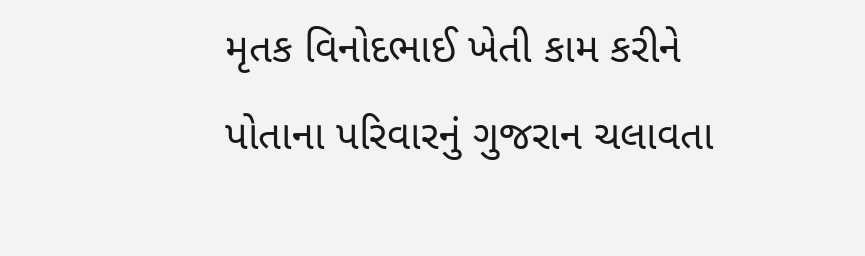મૃતક વિનોદભાઈ ખેતી કામ કરીને પોતાના પરિવારનું ગુજરાન ચલાવતા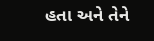હતા અને તેને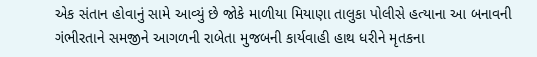એક સંતાન હોવાનું સામે આવ્યું છે જોકે માળીયા મિયાણા તાલુકા પોલીસે હત્યાના આ બનાવની ગંભીરતાને સમજીને આગળની રાબેતા મુજબની કાર્યવાહી હાથ ધરીને મૃતકના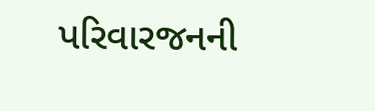પરિવારજનની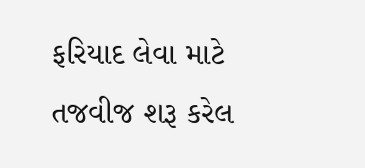ફરિયાદ લેવા માટે તજવીજ શરૂ કરેલ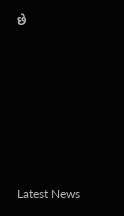છે






Latest News